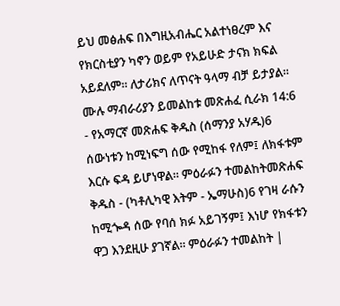ይህ መፅሐፍ በእግዚአብሔር አልተነፀረም እና የክርስቲያን ካኖን ወይም የአይሁድ ታናክ ክፍል አይደለም። ለታሪክና ለጥናት ዓላማ ብቻ ይታያል። ሙሉ ማብራሪያን ይመልከቱ መጽሐፈ ሲራክ 14:6 - የአማርኛ መጽሐፍ ቅዱስ (ሰማንያ አሃዱ)6 ሰውነቱን ከሚነፍግ ሰው የሚከፋ የለም፤ ለክፋቱም እርሱ ፍዳ ይሆነዋል። ምዕራፉን ተመልከትመጽሐፍ ቅዱስ - (ካቶሊካዊ እትም - ኤማሁስ)6 የገዛ ራሱን ከሚጐዳ ሰው የባሰ ክፉ አይገኝም፤ እነሆ የክፋቱን ዋጋ እንደዚሁ ያገኛል። ምዕራፉን ተመልከት |